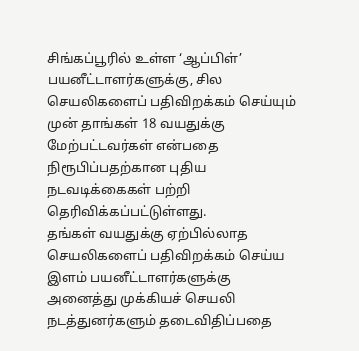சிங்கப்பூரில் உள்ள ‘ஆப்பிள்’ பயனீட்டாளர்களுக்கு, சில செயலிகளைப் பதிவிறக்கம் செய்யும் முன் தாங்கள் 18 வயதுக்கு மேற்பட்டவர்கள் என்பதை நிரூபிப்பதற்கான புதிய நடவடிக்கைகள் பற்றி தெரிவிக்கப்பட்டுள்ளது.
தங்கள் வயதுக்கு ஏற்பில்லாத செயலிகளைப் பதிவிறக்கம் செய்ய இளம் பயனீட்டாளர்களுக்கு அனைத்து முக்கியச் செயலி நடத்துனர்களும் தடைவிதிப்பதை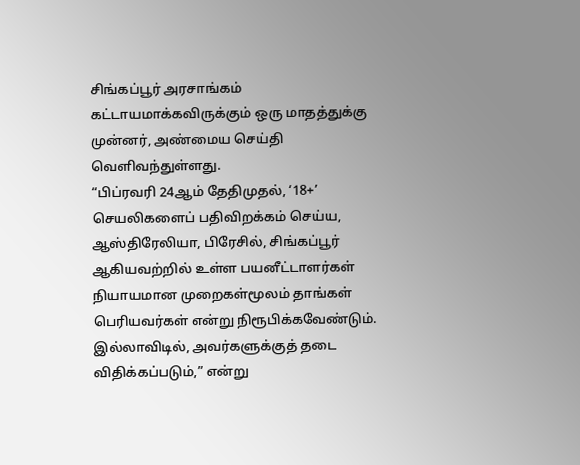சிங்கப்பூர் அரசாங்கம் கட்டாயமாக்கவிருக்கும் ஒரு மாதத்துக்கு முன்னர், அண்மைய செய்தி வெளிவந்துள்ளது.
“பிப்ரவரி 24ஆம் தேதிமுதல், ‘18+’ செயலிகளைப் பதிவிறக்கம் செய்ய, ஆஸ்திரேலியா, பிரேசில், சிங்கப்பூர் ஆகியவற்றில் உள்ள பயனீட்டாளர்கள் நியாயமான முறைகள்மூலம் தாங்கள் பெரியவர்கள் என்று நிரூபிக்கவேண்டும். இல்லாவிடில், அவர்களுக்குத் தடை விதிக்கப்படும்,” என்று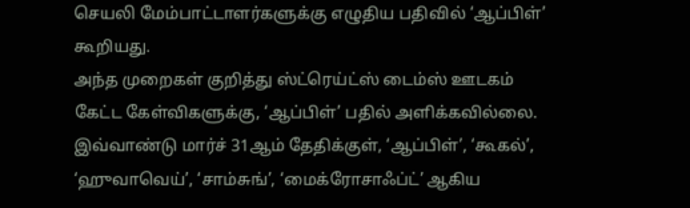செயலி மேம்பாட்டாளர்களுக்கு எழுதிய பதிவில் ‘ஆப்பிள்’ கூறியது.
அந்த முறைகள் குறித்து ஸ்ட்ரெய்ட்ஸ் டைம்ஸ் ஊடகம் கேட்ட கேள்விகளுக்கு, ‘ஆப்பிள்’ பதில் அளிக்கவில்லை.
இவ்வாண்டு மார்ச் 31ஆம் தேதிக்குள், ‘ஆப்பிள்’, ‘கூகல்’, ‘ஹுவாவெய்’, ‘சாம்சுங்’, ‘மைக்ரோசாஃப்ட்’ ஆகிய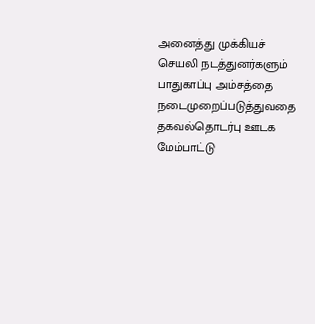அனைத்து முக்கியச் செயலி நடத்துனர்களும் பாதுகாப்பு அம்சத்தை நடைமுறைப்படுத்துவதை தகவல்தொடர்பு ஊடக மேம்பாட்டு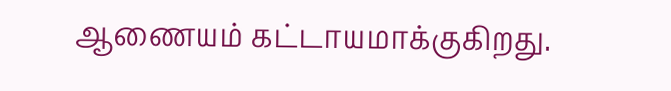ஆணையம் கட்டாயமாக்குகிறது.